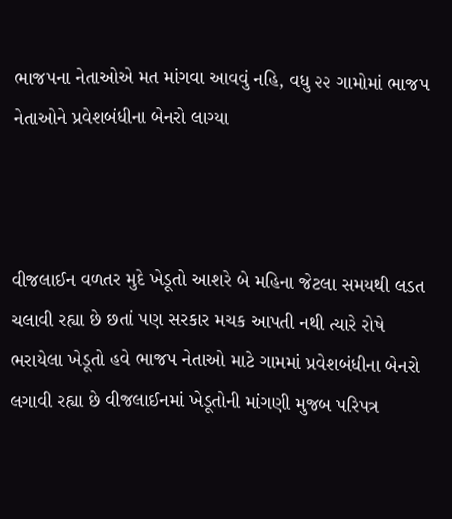ભાજપના નેતાઓએ મત માંગવા આવવું નહિ, વધુ ૨૨ ગામોમાં ભાજપ નેતાઓને પ્રવેશબંધીના બેનરો લાગ્યા



વીજલાઈન વળતર મુદે ખેડૂતો આશરે બે મહિના જેટલા સમયથી લડત ચલાવી રહ્યા છે છતાં પણ સરકાર મચક આપતી નથી ત્યારે રોષે ભરાયેલા ખેડૂતો હવે ભાજપ નેતાઓ માટે ગામમાં પ્રવેશબંધીના બેનરો લગાવી રહ્યા છે વીજલાઈનમાં ખેડૂતોની માંગણી મુજબ પરિપત્ર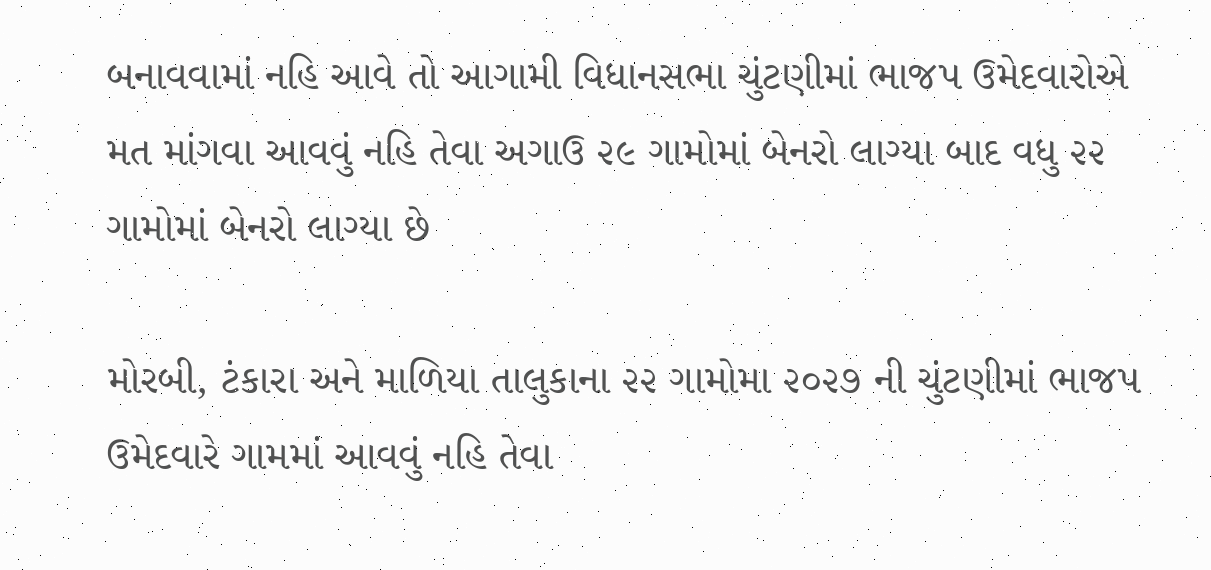બનાવવામાં નહિ આવે તો આગામી વિધાનસભા ચુંટણીમાં ભાજપ ઉમેદવારોએ મત માંગવા આવવું નહિ તેવા અગાઉ ૨૯ ગામોમાં બેનરો લાગ્યા બાદ વધુ ૨૨ ગામોમાં બેનરો લાગ્યા છે

મોરબી, ટંકારા અને માળિયા તાલુકાના ૨૨ ગામોમા ૨૦૨૭ ની ચુંટણીમાં ભાજપ ઉમેદવારે ગામમાં આવવું નહિ તેવા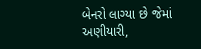બેનરો લાગ્યા છે જેમાં અણીયારી,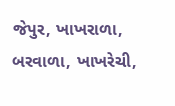જેપુર, ખાખરાળા, બરવાળા, ખાખરેચી,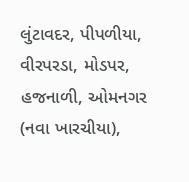લુંટાવદર, પીપળીયા, વીરપરડા, મોડપર, હજનાળી, ઓમનગર (નવા ખારચીયા),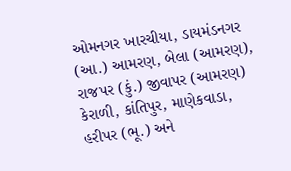ઓમનગર ખારચીયા, ડાયમંડનગર (આ.) આમરણ, બેલા (આમરણ), રાજપર (કું.) જીવાપર (આમરણ) કેરાળી, કાંતિપુર, માણેકવાડા, હરીપર (ભૂ.) અને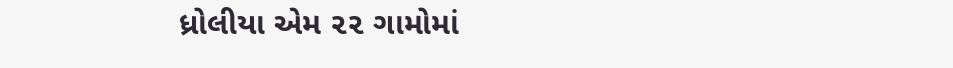ધ્રોલીયા એમ ૨૨ ગામોમાં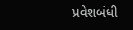પ્રવેશબંધી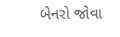બેનરો જોવા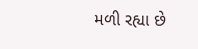મળી રહ્યા છે